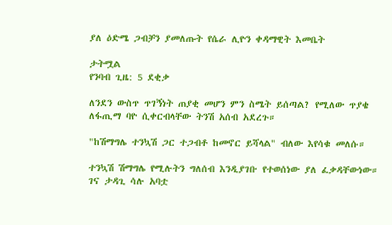ያለ ዕድሜ ጋብቻን ያመለጡት የሴራ ሊዮን ቀዳማዊት እመቤት

ታትሟል
የንባብ ጊዜ: 5 ደቂቃ

ለንደን ውስጥ ጥገኝነት ጠያቂ መሆን ምን ስሜት ይሰጣል? የሚለው ጥያቄ ለፋጢማ ባዮ ሲቀርብላቸው ትንሽ አሰብ አደረጉ።

"ከሽማግሌ ተንኳሽ ጋር ተጋብቶ ከመኖር ይሻላል" ብለው እየሳቁ መለሱ።

ተንኳሽ ሽማግሌ የሚሉትን ግለሰብ እንዲያገቡ የተወሰነው ያለ ፈቃዳቸውነው። ገና ታዳጊ ሳሉ አባቷ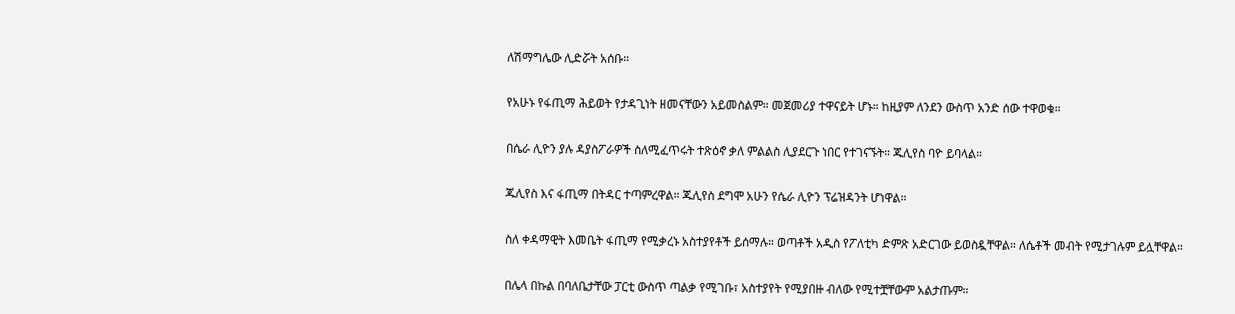ለሽማግሌው ሊድሯት አሰቡ።

የአሁኑ የፋጢማ ሕይወት የታዳጊነት ዘመናቸውን አይመስልም። መጀመሪያ ተዋናይት ሆኑ። ከዚያም ለንደን ውስጥ አንድ ሰው ተዋወቁ።

በሴራ ሊዮን ያሉ ዳያስፖራዎች ስለሚፈጥሩት ተጽዕኖ ቃለ ምልልስ ሊያደርጉ ነበር የተገናኙት። ጁሊየስ ባዮ ይባላል።

ጁሊየስ እና ፋጢማ በትዳር ተጣምረዋል። ጁሊየስ ደግሞ አሁን የሴራ ሊዮን ፕሬዝዳንት ሆነዋል።

ስለ ቀዳማዊት እመቤት ፋጢማ የሚቃረኑ አስተያየቶች ይሰማሉ። ወጣቶች አዲስ የፖለቲካ ድምጽ አድርገው ይወስዷቸዋል። ለሴቶች መብት የሚታገሉም ይሏቸዋል።

በሌላ በኩል በባለቤታቸው ፓርቲ ውስጥ ጣልቃ የሚገቡ፣ አስተያየት የሚያበዙ ብለው የሚተቿቸውም አልታጡም።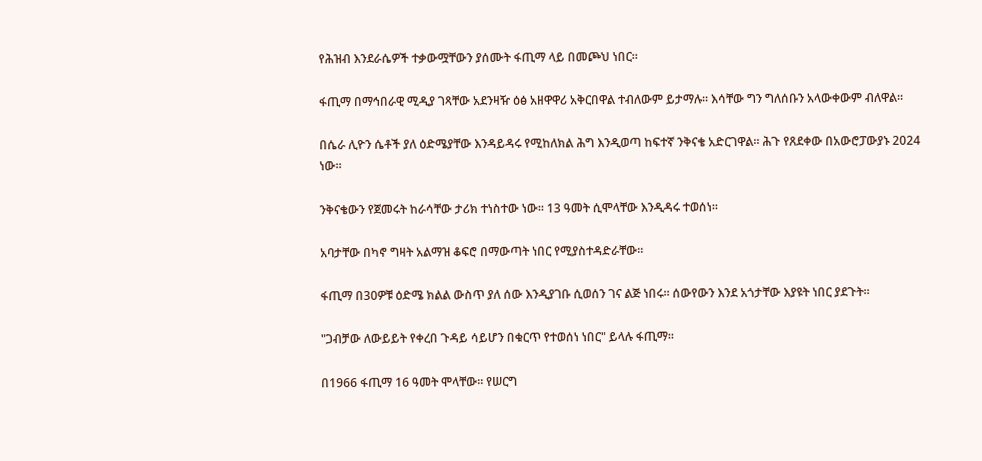የሕዝብ እንደራሴዎች ተቃውሟቸውን ያሰሙት ፋጢማ ላይ በመጮህ ነበር።

ፋጢማ በማኅበራዊ ሚዲያ ገጻቸው አደንዛዥ ዕፅ አዘዋዋሪ አቅርበዋል ተብለውም ይታማሉ። እሳቸው ግን ግለሰቡን አላውቀውም ብለዋል።

በሴራ ሊዮን ሴቶች ያለ ዕድሜያቸው እንዳይዳሩ የሚከለክል ሕግ እንዲወጣ ከፍተኛ ንቅናቄ አድርገዋል። ሕጉ የጸደቀው በአውሮፓውያኑ 2024 ነው።

ንቅናቄውን የጀመሩት ከራሳቸው ታሪክ ተነስተው ነው። 13 ዓመት ሲሞላቸው እንዲዳሩ ተወሰነ።

አባታቸው በካኖ ግዛት አልማዝ ቆፍሮ በማውጣት ነበር የሚያስተዳድራቸው።

ፋጢማ በ30ዎቹ ዕድሜ ክልል ውስጥ ያለ ሰው እንዲያገቡ ሲወሰን ገና ልጅ ነበሩ። ሰውየውን እንደ አጎታቸው እያዩት ነበር ያደጉት።

"ጋብቻው ለውይይት የቀረበ ጉዳይ ሳይሆን በቁርጥ የተወሰነ ነበር" ይላሉ ፋጢማ።

በ1966 ፋጢማ 16 ዓመት ሞላቸው። የሠርግ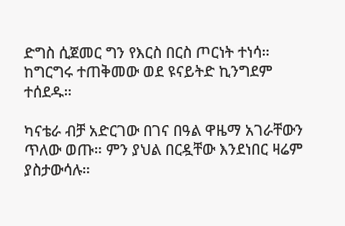ድግስ ሲጀመር ግን የእርስ በርስ ጦርነት ተነሳ። ከግርግሩ ተጠቅመው ወደ ዩናይትድ ኪንግደም ተሰደዱ።

ካናቴራ ብቻ አድርገው በገና በዓል ዋዜማ አገራቸውን ጥለው ወጡ። ምን ያህል በርዷቸው እንደነበር ዛሬም ያስታውሳሉ።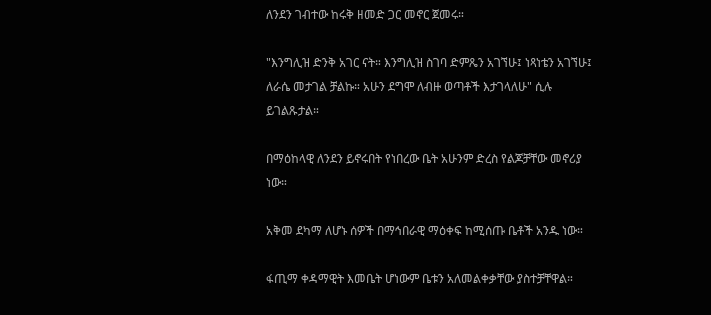ለንደን ገብተው ከሩቅ ዘመድ ጋር መኖር ጀመሩ።

"እንግሊዝ ድንቅ አገር ናት። እንግሊዝ ስገባ ድምጼን አገኘሁ፤ ነጻነቴን አገኘሁ፤ ለራሴ መታገል ቻልኩ። አሁን ደግሞ ለብዙ ወጣቶች እታገላለሁ" ሲሉ ይገልጹታል።

በማዕከላዊ ለንደን ይኖሩበት የነበረው ቤት አሁንም ድረስ የልጆቻቸው መኖሪያ ነው።

አቅመ ደካማ ለሆኑ ሰዎች በማኅበራዊ ማዕቀፍ ከሚሰጡ ቤቶች አንዱ ነው።

ፋጢማ ቀዳማዊት እመቤት ሆነውም ቤቱን አለመልቀቃቸው ያስተቻቸዋል።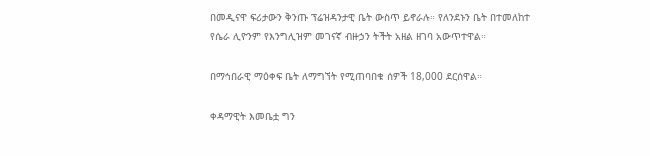በመዲናዋ ፍሪታውን ቅንጡ ፕሬዝዳንታዊ ቤት ውስጥ ይኖራሉ። የለንደኑን ቤት በተመለከተ የሴራ ሊዮንም የእንግሊዝም መገናኛ ብዙኃን ትችት አዘል ዘገባ አውጥተዋል።

በማኅበራዊ ማዕቀፍ ቤት ለማግኘት የሚጠባበቁ ሰዎች 18,000 ደርሰዋል።

ቀዳማዊት እመቤቷ ግን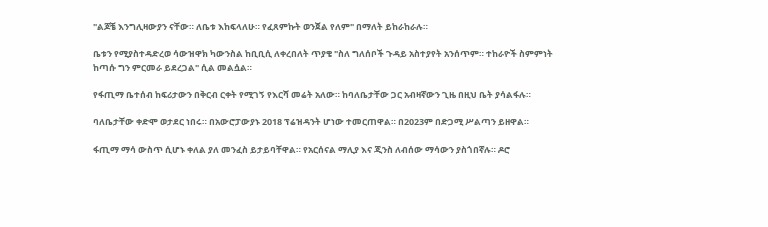"ልጆቼ እንግሊዛውያን ናቸው። ለቤቱ እከፍላለሁ። የፈጸምኩት ወንጀል የለም" በማለት ይከራከራሉ።

ቤቱን የሚያስተዳድረወ ሳውዝዋክ ካውንስል ከቢቢሲ ለቀረበለት ጥያቄ "ስለ ግለሰቦች ጉዳይ አስተያየት አንሰጥም። ተከራዮች ስምምነት ከጣሱ ግን ምርመራ ይደረጋል" ሲል መልሷል።

የፋጢማ ቤተሰብ ከፍሪታውን በቅርብ ርቀት የሚገኝ የእርሻ መሬት አለው። ከባለቤታቸው ጋር አብዛኛውን ጊዜ በዚህ ቤት ያሳልፋሉ።

ባለቤታቸው ቀድሞ ወታደር ነበሩ። በአውሮፓውያኑ 2018 ፕሬዝዳንት ሆነው ተመርጠዋል። በ2023ም በድጋሚ ሥልጣን ይዘዋል።

ፋጢማ ማሳ ውስጥ ሲሆኑ ቀለል ያለ መንፈስ ይታይባቸዋል። የአርሰናል ማሊያ እና ጂንስ ለብሰው ማሳውን ያስጎበኛሉ። ዶሮ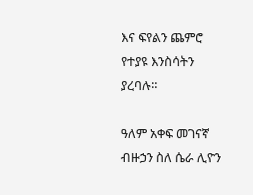እና ፍየልን ጨምሮ የተያዩ እንስሳትን ያረባሉ።

ዓለም አቀፍ መገናኛ ብዙኃን ስለ ሴራ ሊዮን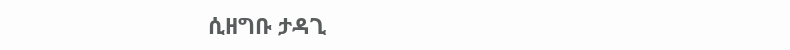ሲዘግቡ ታዳጊ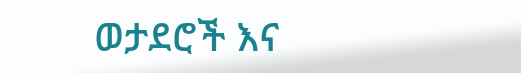ወታደሮች እና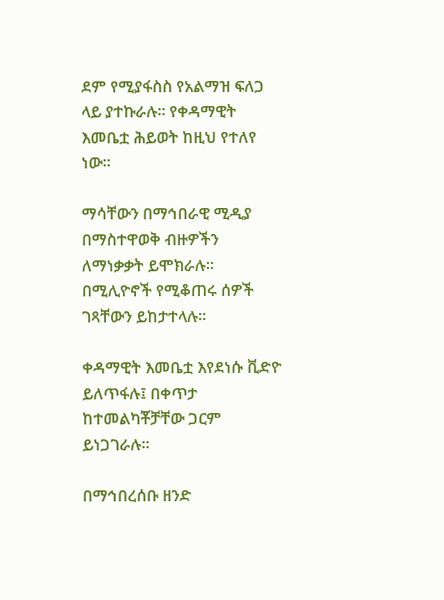ደም የሚያፋስስ የአልማዝ ፍለጋ ላይ ያተኩራሉ። የቀዳማዊት እመቤቷ ሕይወት ከዚህ የተለየ ነው።

ማሳቸውን በማኅበራዊ ሚዲያ በማስተዋወቅ ብዙዎችን ለማነቃቃት ይሞክራሉ። በሚሊዮኖች የሚቆጠሩ ሰዎች ገጻቸውን ይከታተላሉ።

ቀዳማዊት እመቤቷ እየደነሱ ቪድዮ ይለጥፋሉ፤ በቀጥታ ከተመልካቾቻቸው ጋርም ይነጋገራሉ።

በማኅበረሰቡ ዘንድ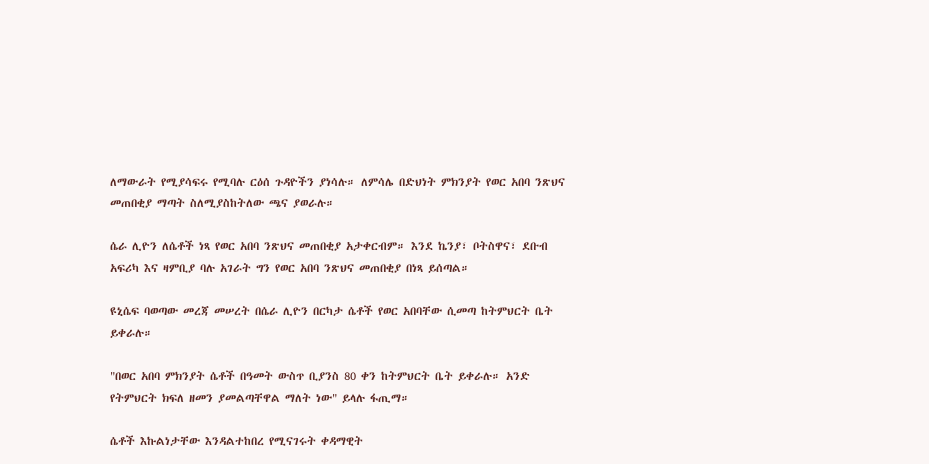ለማውራት የሚያሳፍሩ የሚባሉ ርዕሰ ጉዳዮችን ያነሳሉ። ለምሳሌ በድህነት ምክንያት የወር አበባ ንጽህና መጠበቂያ ማጣት ስለሚያስከትለው ጫና ያወራሉ።

ሴራ ሊዮን ለሴቶች ነጻ የወር አበባ ንጽህና መጠበቂያ አታቀርብም። እንደ ኬንያ፣ ቦትስዋና፣ ደቡብ አፍሪካ እና ዛምቢያ ባሉ አገራት ግን የወር አበባ ንጽህና መጠበቂያ በነጻ ይሰጣል።

ዩኒሴፍ ባወጣው መረጃ መሠረት በሴራ ሊዮን በርካታ ሴቶች የወር አበባቸው ሲመጣ ከትምህርት ቤት ይቀራሉ።

"በወር አበባ ምክንያት ሴቶች በዓመት ውስጥ ቢያንስ 80 ቀን ከትምህርት ቤት ይቀራሉ። አንድ የትምህርት ክፍለ ዘመን ያመልጣቸዋል ማለት ነው" ይላሉ ፋጢማ።

ሴቶች እኩልነታቸው እንዳልተከበረ የሚናገሩት ቀዳማዊት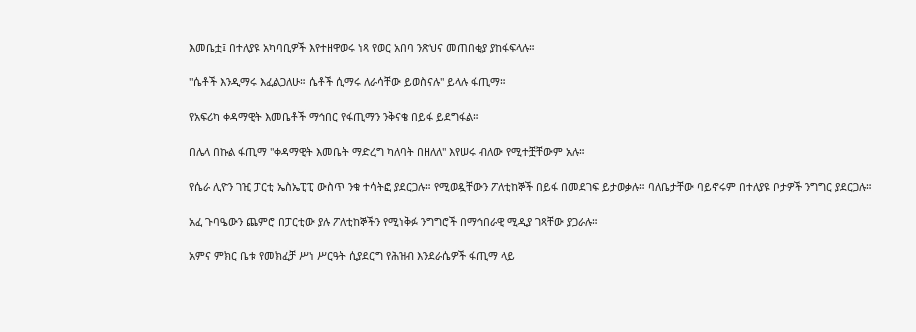እመቤቷ፤ በተለያዩ አካባቢዎች እየተዘዋወሩ ነጻ የወር አበባ ንጽህና መጠበቂያ ያከፋፍላሉ።

"ሴቶች እንዲማሩ እፈልጋለሁ። ሴቶች ሲማሩ ለራሳቸው ይወስናሉ" ይላሉ ፋጢማ።

የአፍሪካ ቀዳማዊት እመቤቶች ማኅበር የፋጢማን ንቅናቄ በይፋ ይደግፋል።

በሌላ በኩል ፋጢማ "ቀዳማዊት እመቤት ማድረግ ካለባት በዘለለ" እየሠሩ ብለው የሚተቿቸውም አሉ።

የሴራ ሊዮን ገዢ ፓርቲ ኤስኤፒፒ ውስጥ ንቁ ተሳትፎ ያደርጋሉ። የሚወዷቸውን ፖለቲከኞች በይፋ በመደገፍ ይታወቃሉ። ባለቤታቸው ባይኖሩም በተለያዩ ቦታዎች ንግግር ያደርጋሉ።

አፈ ጉባዔውን ጨምሮ በፓርቲው ያሉ ፖለቲከኞችን የሚነቅፉ ንግግሮች በማኅበራዊ ሚዲያ ገጻቸው ያጋራሉ።

አምና ምክር ቤቱ የመክፈቻ ሥነ ሥርዓት ሲያደርግ የሕዝብ እንደራሴዎች ፋጢማ ላይ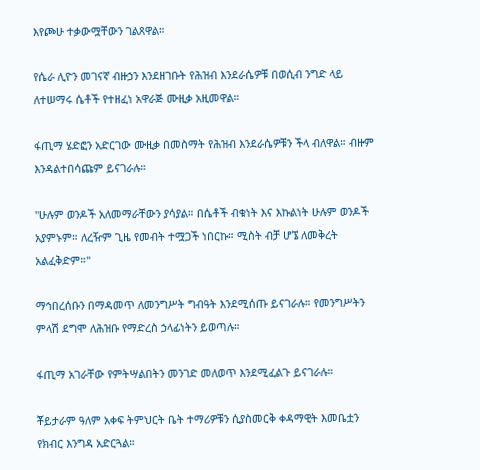እየጮሁ ተቃውሟቸውን ገልጸዋል።

የሴራ ሊዮን መገናኛ ብዙኃን እንደዘገቡት የሕዝብ እንደራሴዎቹ በወሲብ ንግድ ላይ ለተሠማሩ ሴቶች የተዘፈነ አዋራጅ ሙዚቃ አዚመዋል።

ፋጢማ ሄድፎን አድርገው ሙዚቃ በመስማት የሕዝብ እንደራሴዎቹን ችላ ብለዋል። ብዙም እንዳልተበሳጩም ይናገራሉ።

"ሁሉም ወንዶች አለመማራቸውን ያሳያል። በሴቶች ብቁነት እና እኩልነት ሁሉም ወንዶች አያምኑም። ለረዥም ጊዜ የመብት ተሟጋች ነበርኩ። ሚስት ብቻ ሆኜ ለመቅረት አልፈቅድም።"

ማኅበረሰቡን በማዳመጥ ለመንግሥት ግብዓት እንደሚሰጡ ይናገራሉ። የመንግሥትን ምላሽ ደግሞ ለሕዝቡ የማድረስ ኃላፊነትን ይወጣሉ።

ፋጢማ አገራቸው የምትሣልበትን መንገድ መለወጥ እንደሚፈልጉ ይናገራሉ።

ቾይታራም ዓለም አቀፍ ትምህርት ቤት ተማሪዎቹን ሲያስመርቅ ቀዳማዊት እመቤቷን የክብር እንግዳ አድርጓል።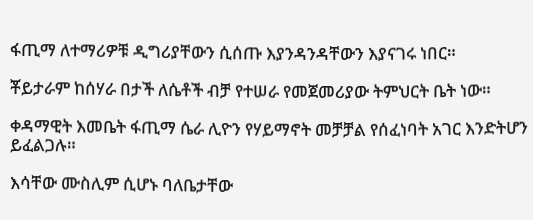ፋጢማ ለተማሪዎቹ ዲግሪያቸውን ሲሰጡ እያንዳንዳቸውን እያናገሩ ነበር።

ቾይታራም ከሰሃራ በታች ለሴቶች ብቻ የተሠራ የመጀመሪያው ትምህርት ቤት ነው።

ቀዳማዊት እመቤት ፋጢማ ሴራ ሊዮን የሃይማኖት መቻቻል የሰፈነባት አገር እንድትሆን ይፈልጋሉ።

እሳቸው ሙስሊም ሲሆኑ ባለቤታቸው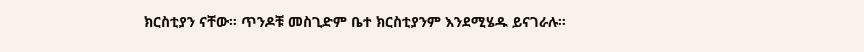ክርስቲያን ናቸው። ጥንዶቹ መስጊድም ቤተ ክርስቲያንም እንደሚሄዱ ይናገራሉ።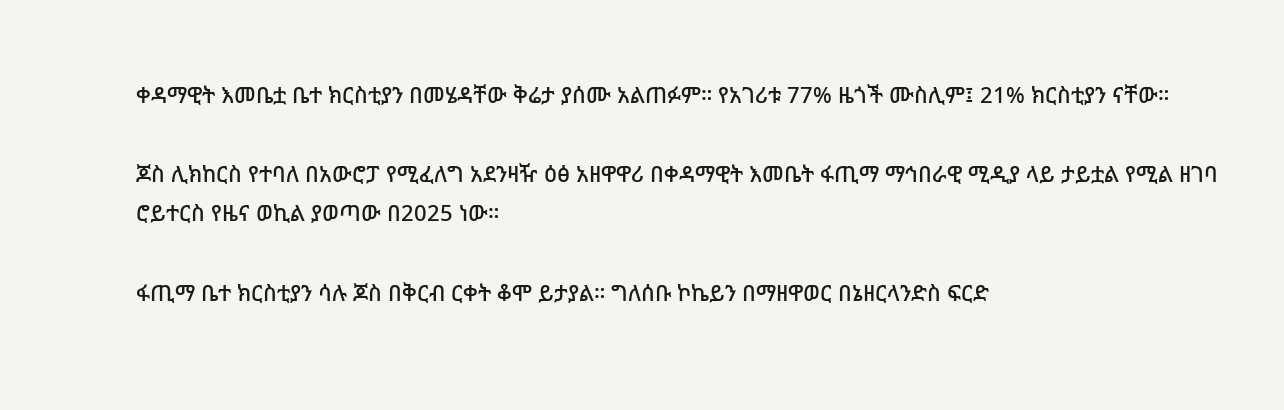ቀዳማዊት እመቤቷ ቤተ ክርስቲያን በመሄዳቸው ቅሬታ ያሰሙ አልጠፉም። የአገሪቱ 77% ዜጎች ሙስሊም፤ 21% ክርስቲያን ናቸው።

ጆስ ሊክከርስ የተባለ በአውሮፓ የሚፈለግ አደንዛዥ ዕፅ አዘዋዋሪ በቀዳማዊት እመቤት ፋጢማ ማኅበራዊ ሚዲያ ላይ ታይቷል የሚል ዘገባ ሮይተርስ የዜና ወኪል ያወጣው በ2025 ነው።

ፋጢማ ቤተ ክርስቲያን ሳሉ ጆስ በቅርብ ርቀት ቆሞ ይታያል። ግለሰቡ ኮኬይን በማዘዋወር በኔዘርላንድስ ፍርድ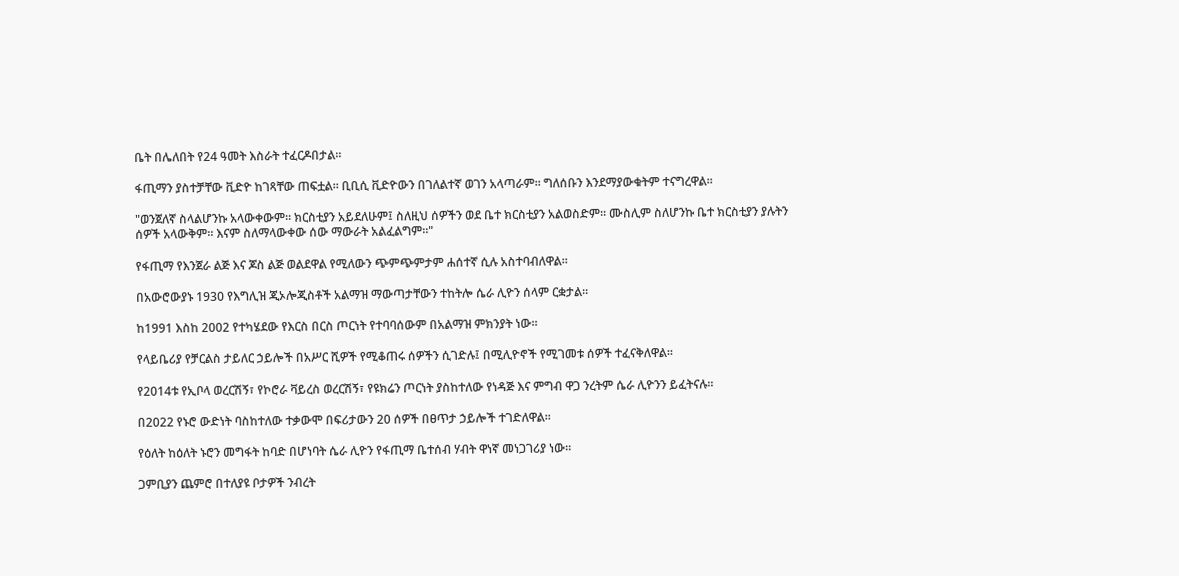ቤት በሌለበት የ24 ዓመት እስራት ተፈርዶበታል።

ፋጢማን ያስተቻቸው ቪድዮ ከገጻቸው ጠፍቷል። ቢቢሲ ቪድዮውን በገለልተኛ ወገን አላጣራም። ግለሰቡን እንደማያውቁትም ተናግረዋል።

"ወንጀለኛ ስላልሆንኩ አላውቀውም። ክርስቲያን አይደለሁም፤ ስለዚህ ሰዎችን ወደ ቤተ ክርስቲያን አልወስድም። ሙስሊም ስለሆንኩ ቤተ ክርስቲያን ያሉትን ሰዎች አላውቅም። እናም ስለማላውቀው ሰው ማውራት አልፈልግም።"

የፋጢማ የእንጀራ ልጅ እና ጆስ ልጅ ወልደዋል የሚለውን ጭምጭምታም ሐሰተኛ ሲሉ አስተባብለዋል።

በአውሮውያኑ 1930 የእግሊዝ ጂኦሎጂስቶች አልማዝ ማውጣታቸውን ተከትሎ ሴራ ሊዮን ሰላም ርቋታል።

ከ1991 እስከ 2002 የተካሄደው የእርስ በርስ ጦርነት የተባባሰውም በአልማዝ ምክንያት ነው።

የላይቤሪያ የቻርልስ ታይለር ኃይሎች በአሥር ሺዎች የሚቆጠሩ ሰዎችን ሲገድሉ፤ በሚሊዮኖች የሚገመቱ ሰዎች ተፈናቅለዋል።

የ2014ቱ የኢቦላ ወረርሽኝ፣ የኮሮራ ቫይረስ ወረርሽኝ፣ የዩክሬን ጦርነት ያስከተለው የነዳጅ እና ምግብ ዋጋ ንረትም ሴራ ሊዮንን ይፈትናሉ።

በ2022 የኑሮ ውድነት ባስከተለው ተቃውሞ በፍሪታውን 20 ሰዎች በፀጥታ ኃይሎች ተገድለዋል።

የዕለት ከዕለት ኑሮን መግፋት ከባድ በሆነባት ሴራ ሊዮን የፋጢማ ቤተሰብ ሃብት ዋነኛ መነጋገሪያ ነው።

ጋምቢያን ጨምሮ በተለያዩ ቦታዎች ንብረት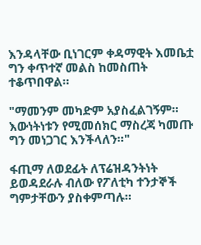እንዳላቸው ቢነገርም ቀዳማዊት እመቤቷ ግን ቀጥተኛ መልስ ከመስጠት ተቆጥበዋል።

"ማመንም መካድም አያስፈልገኝም። እውነትነቱን የሚመሰክር ማስረጃ ካመጡ ግን መነጋገር እንችላለን።"

ፋጢማ ለወደፊት ለፕሬዝዳንትነት ይወዳደራሉ ብለው የፖለቲካ ተንታኞች ግምታቸውን ያስቀምጣሉ።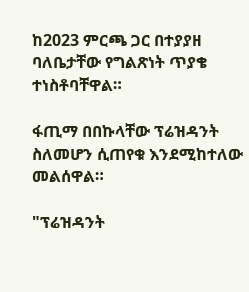ከ2023 ምርጫ ጋር በተያያዘ ባለቤታቸው የግልጽነት ጥያቄ ተነስቶባቸዋል።

ፋጢማ በበኩላቸው ፕሬዝዳንት ስለመሆን ሲጠየቁ እንደሚከተለው መልሰዋል።

"ፕሬዝዳንት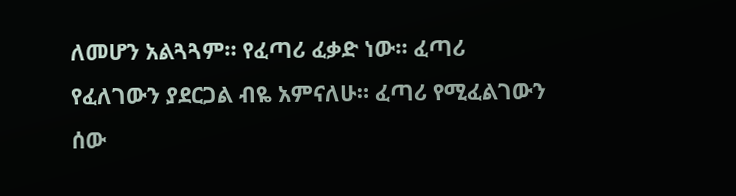ለመሆን አልጓጓም። የፈጣሪ ፈቃድ ነው። ፈጣሪ የፈለገውን ያደርጋል ብዬ አምናለሁ። ፈጣሪ የሚፈልገውን ሰው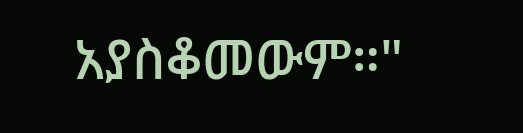አያስቆመውም።"